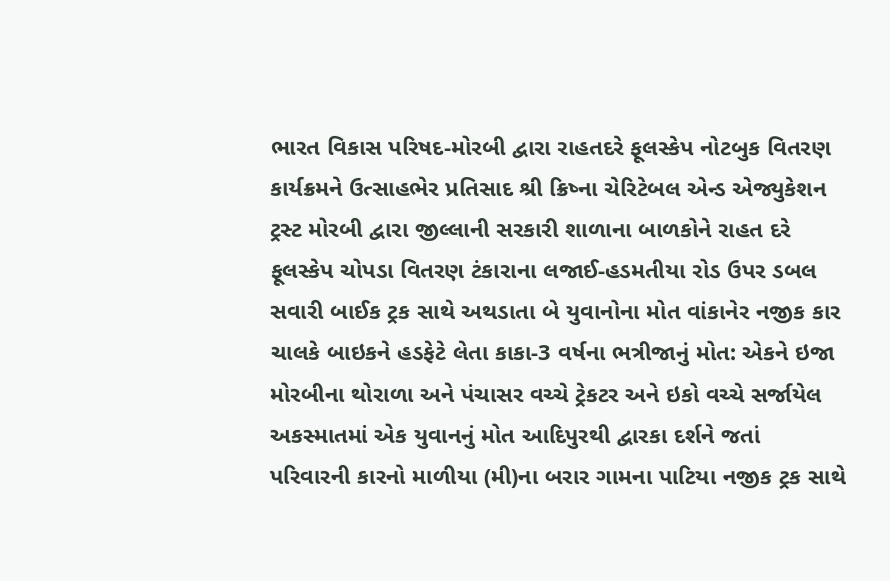ભારત વિકાસ પરિષદ-મોરબી દ્વારા રાહતદરે ફૂલસ્કેપ નોટબુક વિતરણ કાર્યક્રમને ઉત્સાહભેર પ્રતિસાદ શ્રી ક્રિષ્ના ચેરિટેબલ એન્ડ એજ્યુકેશન ટ્રસ્ટ મોરબી દ્વારા જીલ્લાની સરકારી શાળાના બાળકોને રાહત દરે ફૂલસ્કેપ ચોપડા વિતરણ ટંકારાના લજાઈ-હડમતીયા રોડ ઉપર ડબલ સવારી બાઈક ટ્રક સાથે અથડાતા બે યુવાનોના મોત વાંકાનેર નજીક કાર ચાલકે બાઇકને હડફેટે લેતા કાકા-3 વર્ષના ભત્રીજાનું મોત: એકને ઇજા મોરબીના થોરાળા અને પંચાસર વચ્ચે ટ્રેકટર અને ઇકો વચ્ચે સર્જાયેલ અકસ્માતમાં એક યુવાનનું મોત આદિપુરથી દ્વારકા દર્શને જતાં પરિવારની કારનો માળીયા (મી)ના બરાર ગામના પાટિયા નજીક ટ્રક સાથે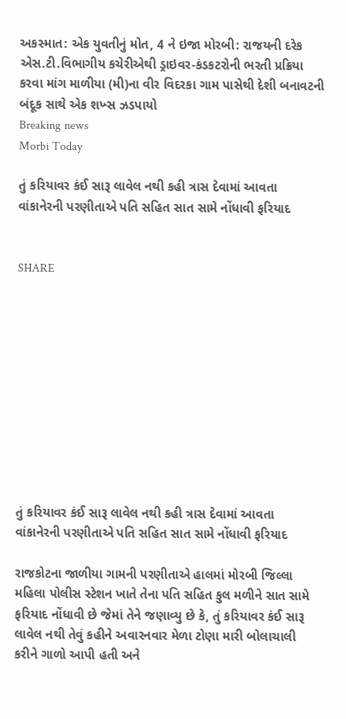અકસ્માત: એક યુવતીનું મોત, 4 ને ઇજા મોરબી: રાજયની દરેક એસ.ટી.વિભાગીય કચેરીએથી ડ્રાઇવર-કંડકટરોની ભરતી પ્રક્રિયા કરવા માંગ માળીયા (મી)ના વીર વિદરકા ગામ પાસેથી દેશી બનાવટની બંદૂક સાથે એક શખ્સ ઝડપાયો
Breaking news
Morbi Today

તું કરિયાવર કંઈ સારૂ લાવેલ નથી કહી ત્રાસ દેવામાં આવતા વાંકાનેરની પરણીતાએ પતિ સહિત સાત સામે નોંધાવી ફરિયાદ


SHARE











તું કરિયાવર કંઈ સારૂ લાવેલ નથી કહી ત્રાસ દેવામાં આવતા વાંકાનેરની પરણીતાએ પતિ સહિત સાત સામે નોંધાવી ફરિયાદ

રાજકોટના જાળીયા ગામની પરણીતાએ હાલમાં મોરબી જિલ્લા મહિલા પોલીસ સ્ટેશન ખાતે તેના પતિ સહિત કુલ મળીને સાત સામે ફરિયાદ નોંધાવી છે જેમાં તેને જણાવ્યુ છે કે, તું કરિયાવર કંઈ સારૂ લાવેલ નથી તેવું કહીને અવારનવાર મેળા ટોણા મારી બોલાચાલી કરીને ગાળો આપી હતી અને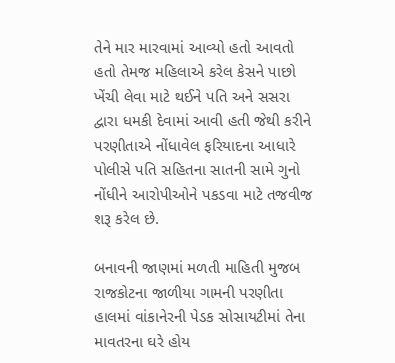તેને માર મારવામાં આવ્યો હતો આવતો હતો તેમજ મહિલાએ કરેલ કેસને પાછો ખેંચી લેવા માટે થઈને પતિ અને સસરા દ્વારા ધમકી દેવામાં આવી હતી જેથી કરીને પરણીતાએ નોંધાવેલ ફરિયાદના આધારે પોલીસે પતિ સહિતના સાતની સામે ગુનો નોંધીને આરોપીઓને પકડવા માટે તજવીજ શરૂ કરેલ છે.

બનાવની જાણમાં મળતી માહિતી મુજબ રાજકોટના જાળીયા ગામની પરણીતા હાલમાં વાંકાનેરની પેડક સોસાયટીમાં તેના માવતરના ઘરે હોય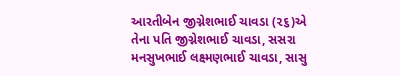આરતીબેન જીગ્નેશભાઈ ચાવડા (૨૬)એ તેના પતિ જીગ્નેશભાઈ ચાવડા, સસરા મનસુખભાઈ લક્ષ્મણભાઈ ચાવડા, સાસુ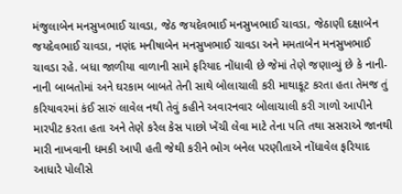મંજુલાબેન મનસુખભાઈ ચાવડા, જેઠ જયદેવભાઈ મનસુખભાઈ ચાવડા, જેઠાણી દક્ષાબેન જયદેવભાઈ ચાવડા, નણંદ મનીષાબેન મનસુખભાઈ ચાવડા અને મમતાબેન મનસુખભાઈ ચાવડા રહે. બધા જાળીયા વાળાની સામે ફરિયાદ નોંધાવી છે જેમાં તેણે જણાવ્યું છે કે નાની-નાની બાબતોમાં અને ઘરકામ બાબતે તેની સાથે બોલાચાલી કરી માથાકૂટ કરતા હતા તેમજ તું કરિયાવરમાં કંઈ સારું લાવેલ નથી તેવું કહીને અવારનવાર બોલાચાલી કરી ગાળો આપીને મારપીટ કરતા હતા અને તેણે કરેલ કેસ પાછો ખેંચી લેવા માટે તેના પતિ તથા સસરાએ જાનથી મારી નાખવાની ધમકી આપી હતી જેથી કરીને ભોગ બનેલ પરણીતાએ નોંધાવેલ ફરિયાદ આધારે પોલીસે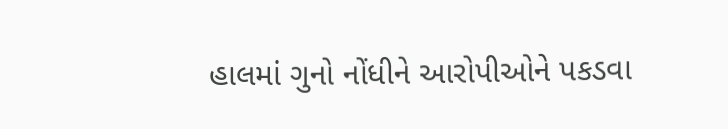હાલમાં ગુનો નોંધીને આરોપીઓને પકડવા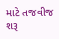માટે તજવીજ શરૂ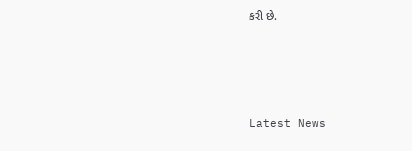કરી છે.






Latest News